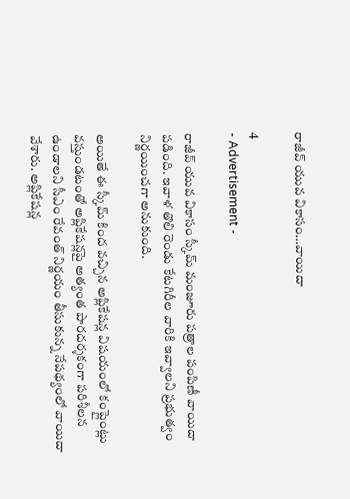రాజీవ్‌ యువ వికాసం…వాయిదా

4
- Advertisement -

రాజీవ్‌ యువ వికాసం స్కీమ్‌ మంజూరు పత్రాల పంపిణీ వాయిదా పడింది. ఇవాళ తొలి రెండు కేటగిరీల వారికి ఇవ్వాలని ప్రభుత్వం నిర్ణయించగా అనుకుంది.

అయితే ఈ స్కీమ్‌ కింద వచ్చిన అప్లికేషన్ల విషయంలో కంప్లైంట్లు వస్తుండటంతో అప్లికేషన్లపై అత్యంత పారదర్శకంగా పరిశీలన ఉండాలని సీఎం రేవంత్ నిర్ణయం తీసుకున్న నేపథ్యంలో వాయిదా వేశారు. అప్లికేషన్ల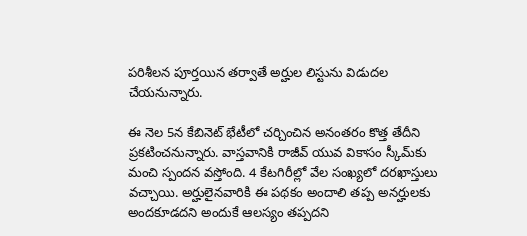పరిశీలన పూర్తయిన తర్వాతే అర్హుల లిస్టును విడుదల చేయనున్నారు.

ఈ నెల 5న కేబినెట్‌ భేటీలో చర్చించిన అనంతరం కొత్త తేదీని ప్రకటించనున్నారు. వాస్తవానికి రాజీవ్‌ యువ వికాసం స్కీమ్‌కు మంచి స్పందన వస్తోంది. 4 కేటగిరీల్లో వేల సంఖ్యలో దరఖాస్తులు వచ్చాయి. అర్హులైనవారికి ఈ పథకం అందాలి తప్ప అనర్హులకు అందకూడదని అందుకే ఆలస్యం తప్పదని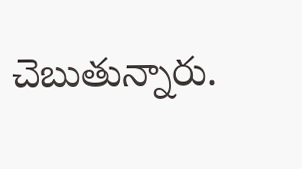చెబుతున్నారు.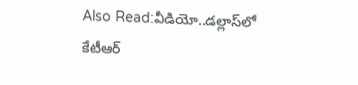Also Read:వీడియో..డల్లాస్‌లో కేటీఆర్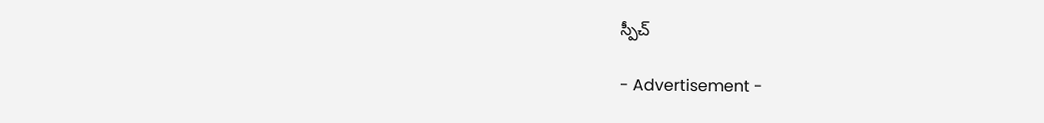స్పీచ్

- Advertisement -